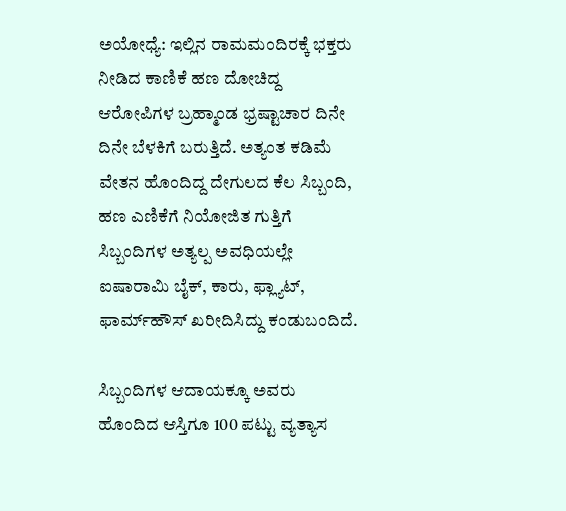ಅಯೋಧ್ಯೆ: ಇಲ್ಲಿನ ರಾಮಮಂದಿರಕ್ಕೆ ಭಕ್ತರು ನೀಡಿದ ಕಾಣಿಕೆ ಹಣ ದೋಚಿದ್ದ ಆರೋಪಿಗಳ ಬ್ರಹ್ಮಾಂಡ ಭ್ರಷ್ಟಾಚಾರ ದಿನೇ ದಿನೇ ಬೆಳಕಿಗೆ ಬರುತ್ತಿದೆ. ಅತ್ಯಂತ ಕಡಿಮೆ ವೇತನ ಹೊಂದಿದ್ದ ದೇಗುಲದ ಕೆಲ ಸಿಬ್ಬಂದಿ, ಹಣ ಎಣಿಕೆಗೆ ನಿಯೋಜಿತ ಗುತ್ತಿಗೆ ಸಿಬ್ಬಂದಿಗಳ ಅತ್ಯಲ್ಪ ಅವಧಿಯಲ್ಲೇ ಐಷಾರಾಮಿ ಬೈಕ್‌, ಕಾರು, ಫ್ಲ್ಯಾಟ್‌, ಫಾರ್ಮ್‌ಹೌಸ್‌ ಖರೀದಿಸಿದ್ದು ಕಂಡುಬಂದಿದೆ.

ಸಿಬ್ಬಂದಿಗಳ ಆದಾಯಕ್ಕೂ ಅವರು ಹೊಂದಿದ ಆಸ್ತಿಗೂ 100 ಪಟ್ಟು ವ್ಯತ್ಯಾಸ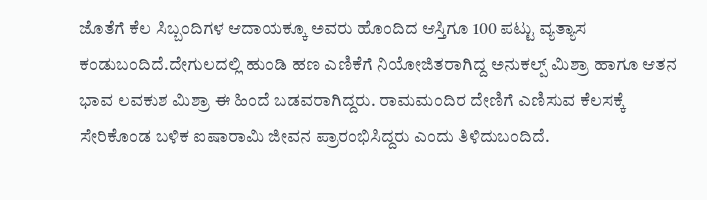ಜೊತೆಗೆ ಕೆಲ ಸಿಬ್ಬಂದಿಗಳ ಆದಾಯಕ್ಕೂ ಅವರು ಹೊಂದಿದ ಆಸ್ತಿಗೂ 100 ಪಟ್ಟು ವ್ಯತ್ಯಾಸ ಕಂಡುಬಂದಿದೆ.ದೇಗುಲದಲ್ಲಿ ಹುಂಡಿ ಹಣ ಎಣಿಕೆಗೆ ನಿಯೋಜಿತರಾಗಿದ್ದ ಅನುಕಲ್ಪ್‌ ಮಿಶ್ರಾ ಹಾಗೂ ಆತನ ಭಾವ ಲವಕುಶ ಮಿಶ್ರಾ ಈ ಹಿಂದೆ ಬಡವರಾಗಿದ್ದರು. ರಾಮಮಂದಿರ ದೇಣಿಗೆ ಎಣಿಸುವ ಕೆಲಸಕ್ಕೆ ಸೇರಿಕೊಂಡ ಬಳಿಕ ಐಷಾರಾಮಿ ಜೀವನ ಪ್ರಾರಂಭಿಸಿದ್ದರು ಎಂದು ತಿಳಿದುಬಂದಿದೆ.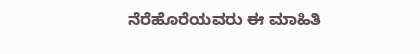ನೆರೆಹೊರೆಯವರು ಈ ಮಾಹಿತಿ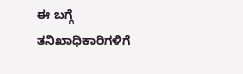ಈ ಬಗ್ಗೆ ತನಿಖಾಧಿಕಾರಿಗಳಿಗೆ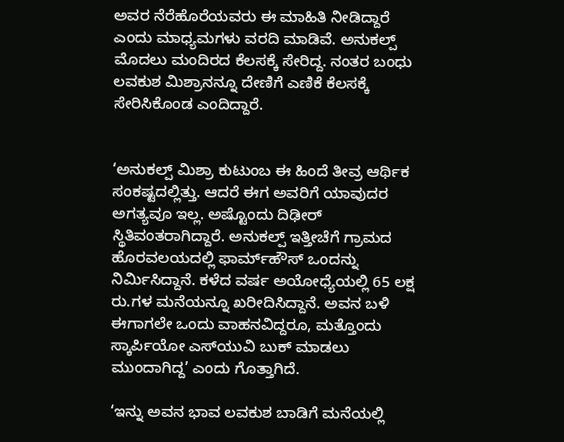ಅವರ ನೆರೆಹೊರೆಯವರು ಈ ಮಾಹಿತಿ ನೀಡಿದ್ದಾರೆ ಎಂದು ಮಾಧ್ಯಮಗಳು ವರದಿ ಮಾಡಿವೆ. ಅನುಕಲ್ಪ್‌ ಮೊದಲು ಮಂದಿರದ ಕೆಲಸಕ್ಕೆ ಸೇರಿದ್ದ. ನಂತರ ಬಂಧು ಲವಕುಶ ಮಿಶ್ರಾನನ್ನೂ ದೇಣಿಗೆ ಎಣಿಕೆ ಕೆಲಸಕ್ಕೆ ಸೇರಿಸಿಕೊಂಡ ಎಂದಿದ್ದಾರೆ.


‘ಅನುಕಲ್ಪ್‌ ಮಿಶ್ರಾ ಕುಟುಂಬ ಈ ಹಿಂದೆ ತೀವ್ರ ಆರ್ಥಿಕ ಸಂಕಷ್ಟದಲ್ಲಿತ್ತು. ಆದರೆ ಈಗ ಅವರಿಗೆ ಯಾವುದರ ಅಗತ್ಯವೂ ಇಲ್ಲ. ಅಷ್ಟೊಂದು ದಿಢೀರ್‌ ಸ್ಥಿತಿವಂತರಾಗಿದ್ದಾರೆ. ಅನುಕಲ್ಪ್ ಇತ್ತೀಚೆಗೆ ಗ್ರಾಮದ ಹೊರವಲಯದಲ್ಲಿ ಫಾರ್ಮ್‌ಹೌಸ್ ಒಂದನ್ನು ನಿರ್ಮಿಸಿದ್ದಾನೆ. ಕಳೆದ ವರ್ಷ ಅಯೋಧ್ಯೆಯಲ್ಲಿ 65 ಲಕ್ಷ ರು.ಗಳ ಮನೆಯನ್ನೂ ಖರೀದಿಸಿದ್ದಾನೆ. ಅವನ ಬಳಿ ಈಗಾಗಲೇ ಒಂದು ವಾಹನವಿದ್ದರೂ, ಮತ್ತೊಂದು ಸ್ಕಾರ್ಪಿಯೋ ಎಸ್‌ಯುವಿ ಬುಕ್ ಮಾಡಲು ಮುಂದಾಗಿದ್ದ’ ಎಂದು ಗೊತ್ತಾಗಿದೆ.

‘ಇನ್ನು ಅವನ ಭಾವ ಲವಕುಶ ಬಾಡಿಗೆ ಮನೆಯಲ್ಲಿ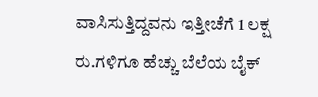ವಾಸಿಸುತ್ತಿದ್ದವನು ಇತ್ತೀಚೆಗೆ 1 ಲಕ್ಷ ರು.ಗಳಿಗೂ ಹೆಚ್ಚು ಬೆಲೆಯ ಬೈಕ್‌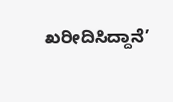ಖರೀದಿಸಿದ್ದಾನೆ’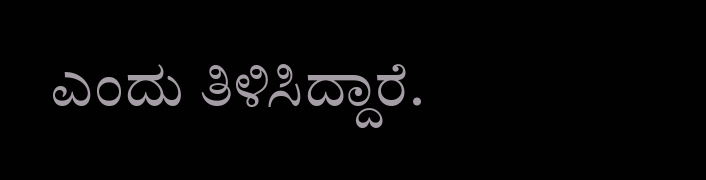ಎಂದು ತಿಳಿಸಿದ್ದಾರೆ.